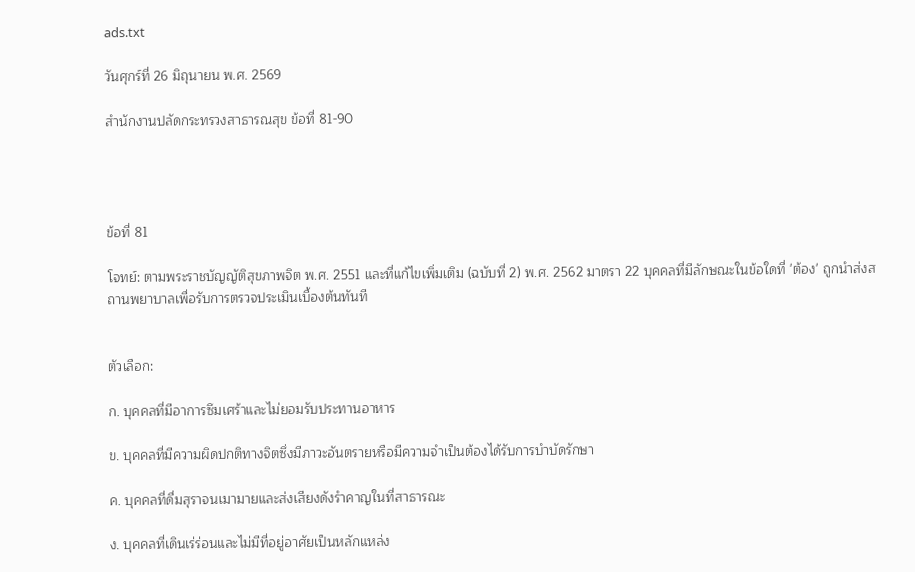ads.txt

วันศุกร์ที่ 26 มิถุนายน พ.ศ. 2569

สำนักงานปลัดกระทรวงสาธารณสุข ข้อที่ 81-90




ข้อที่ 81

โจทย์: ตามพระราชบัญญัติสุขภาพจิต พ.ศ. 2551 และที่แก้ไขเพิ่มเติม (ฉบับที่ 2) พ.ศ. 2562 มาตรา 22 บุคคลที่มีลักษณะในข้อใดที่ 'ต้อง' ถูกนำส่งสถานพยาบาลเพื่อรับการตรวจประเมินเบื้องต้นทันที


ตัวเลือก:

ก. บุคคลที่มีอาการซึมเศร้าและไม่ยอมรับประทานอาหาร

ข. บุคคลที่มีความผิดปกติทางจิตซึ่งมีภาวะอันตรายหรือมีความจำเป็นต้องได้รับการบำบัดรักษา

ค. บุคคลที่ดื่มสุราจนเมามายและส่งเสียงดังรำคาญในที่สาธารณะ

ง. บุคคลที่เดินเร่ร่อนและไม่มีที่อยู่อาศัยเป็นหลักแหล่ง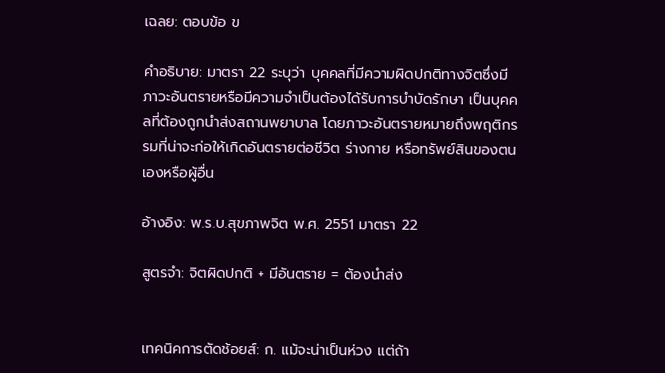เฉลย: ตอบข้อ ข

คำอธิบาย: มาตรา 22 ระบุว่า บุคคลที่มีความผิดปกติทางจิตซึ่งมีภาวะอันตรายหรือมีความจำเป็นต้องได้รับการบำบัดรักษา เป็นบุคคลที่ต้องถูกนำส่งสถานพยาบาล โดยภาวะอันตรายหมายถึงพฤติกรรมที่น่าจะก่อให้เกิดอันตรายต่อชีวิต ร่างกาย หรือทรัพย์สินของตนเองหรือผู้อื่น

อ้างอิง: พ.ร.บ.สุขภาพจิต พ.ศ. 2551 มาตรา 22

สูตรจำ: จิตผิดปกติ + มีอันตราย = ต้องนำส่ง


เทคนิคการตัดช้อยส์: ก. แม้จะน่าเป็นห่วง แต่ถ้า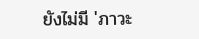ยังไม่มี 'ภาวะ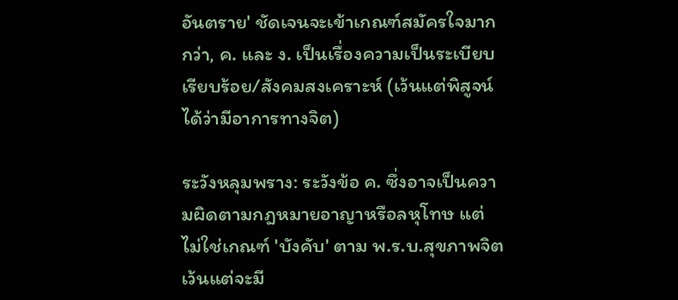อันตราย' ชัดเจนจะเข้าเกณฑ์สมัครใจมากกว่า, ค. และ ง. เป็นเรื่องความเป็นระเบียบเรียบร้อย/สังคมสงเคราะห์ (เว้นแต่พิสูจน์ได้ว่ามีอาการทางจิต)

ระวังหลุมพราง: ระวังข้อ ค. ซึ่งอาจเป็นความผิดตามกฎหมายอาญาหรือลหุโทษ แต่ไม่ใช่เกณฑ์ 'บังคับ' ตาม พ.ร.บ.สุขภาพจิต เว้นแต่จะมี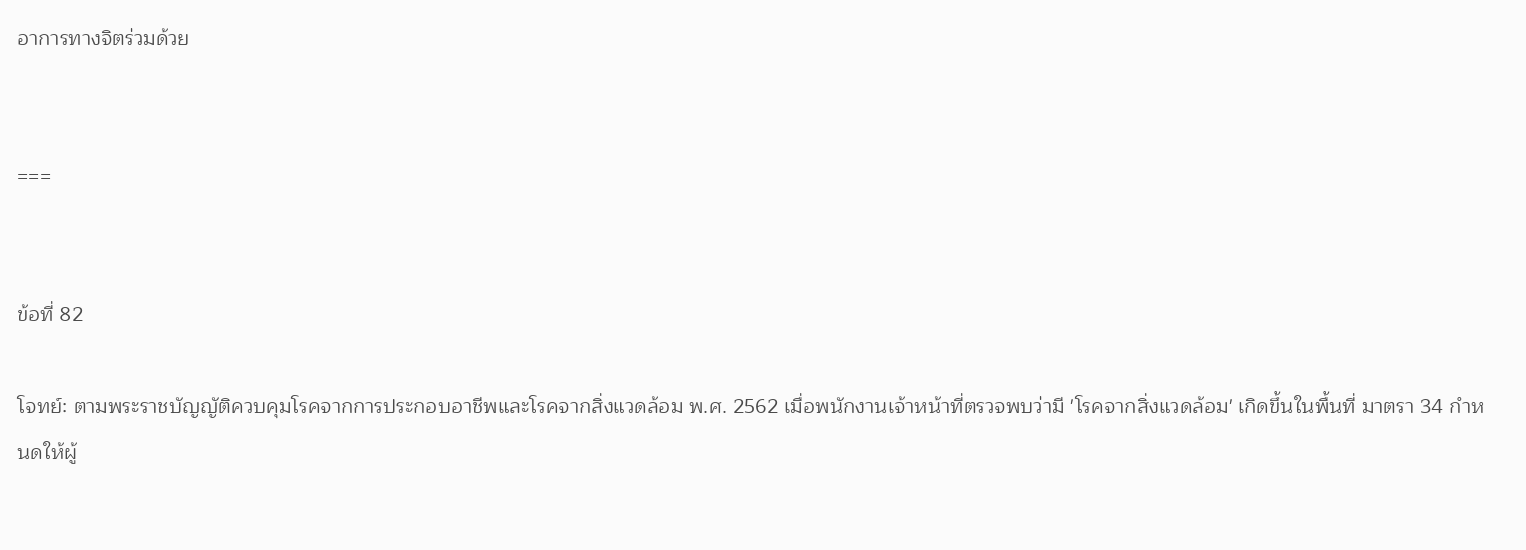อาการทางจิตร่วมด้วย


===


ข้อที่ 82

โจทย์: ตามพระราชบัญญัติควบคุมโรคจากการประกอบอาชีพและโรคจากสิ่งแวดล้อม พ.ศ. 2562 เมื่อพนักงานเจ้าหน้าที่ตรวจพบว่ามี 'โรคจากสิ่งแวดล้อม' เกิดขึ้นในพื้นที่ มาตรา 34 กำหนดให้ผู้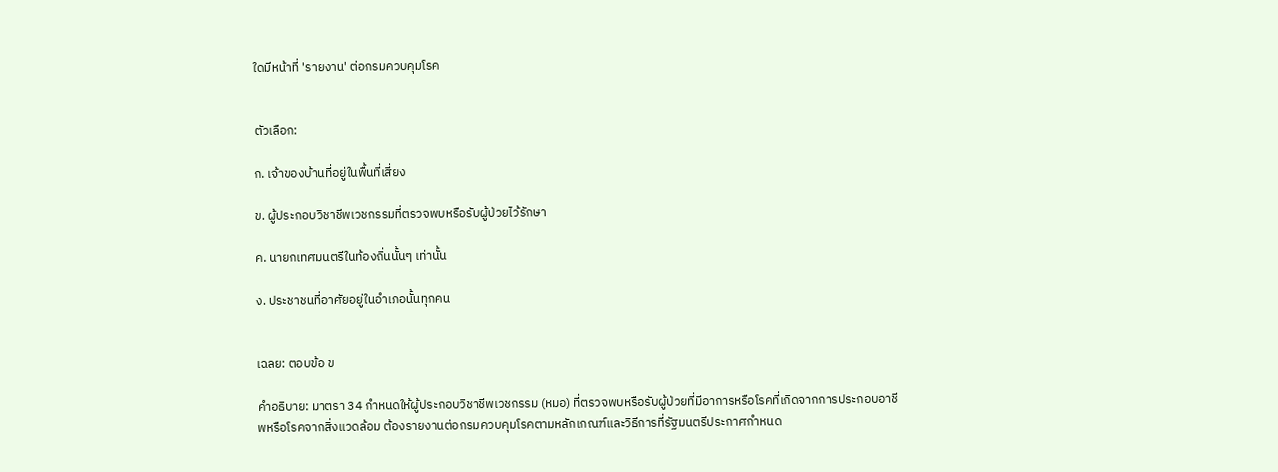ใดมีหน้าที่ 'รายงาน' ต่อกรมควบคุมโรค


ตัวเลือก:

ก. เจ้าของบ้านที่อยู่ในพื้นที่เสี่ยง

ข. ผู้ประกอบวิชาชีพเวชกรรมที่ตรวจพบหรือรับผู้ป่วยไว้รักษา

ค. นายกเทศมนตรีในท้องถิ่นนั้นๆ เท่านั้น

ง. ประชาชนที่อาศัยอยู่ในอำเภอนั้นทุกคน


เฉลย: ตอบข้อ ข

คำอธิบาย: มาตรา 34 กำหนดให้ผู้ประกอบวิชาชีพเวชกรรม (หมอ) ที่ตรวจพบหรือรับผู้ป่วยที่มีอาการหรือโรคที่เกิดจากการประกอบอาชีพหรือโรคจากสิ่งแวดล้อม ต้องรายงานต่อกรมควบคุมโรคตามหลักเกณฑ์และวิธีการที่รัฐมนตรีประกาศกำหนด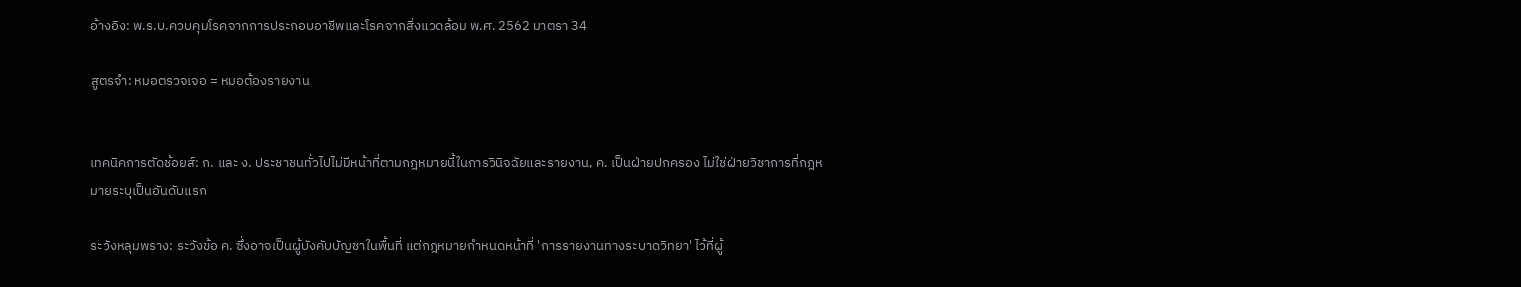อ้างอิง: พ.ร.บ.ควบคุมโรคจากการประกอบอาชีพและโรคจากสิ่งแวดล้อม พ.ศ. 2562 มาตรา 34

สูตรจำ: หมอตรวจเจอ = หมอต้องรายงาน


เทคนิคการตัดช้อยส์: ก. และ ง. ประชาชนทั่วไปไม่มีหน้าที่ตามกฎหมายนี้ในการวินิจฉัยและรายงาน, ค. เป็นฝ่ายปกครอง ไม่ใช่ฝ่ายวิชาการที่กฎหมายระบุเป็นอันดับแรก

ระวังหลุมพราง: ระวังข้อ ค. ซึ่งอาจเป็นผู้บังคับบัญชาในพื้นที่ แต่กฎหมายกำหนดหน้าที่ 'การรายงานทางระบาดวิทยา' ไว้ที่ผู้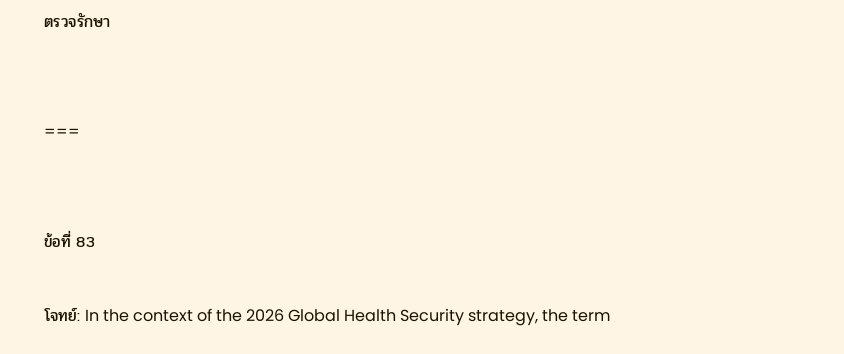ตรวจรักษา


===


ข้อที่ 83

โจทย์: In the context of the 2026 Global Health Security strategy, the term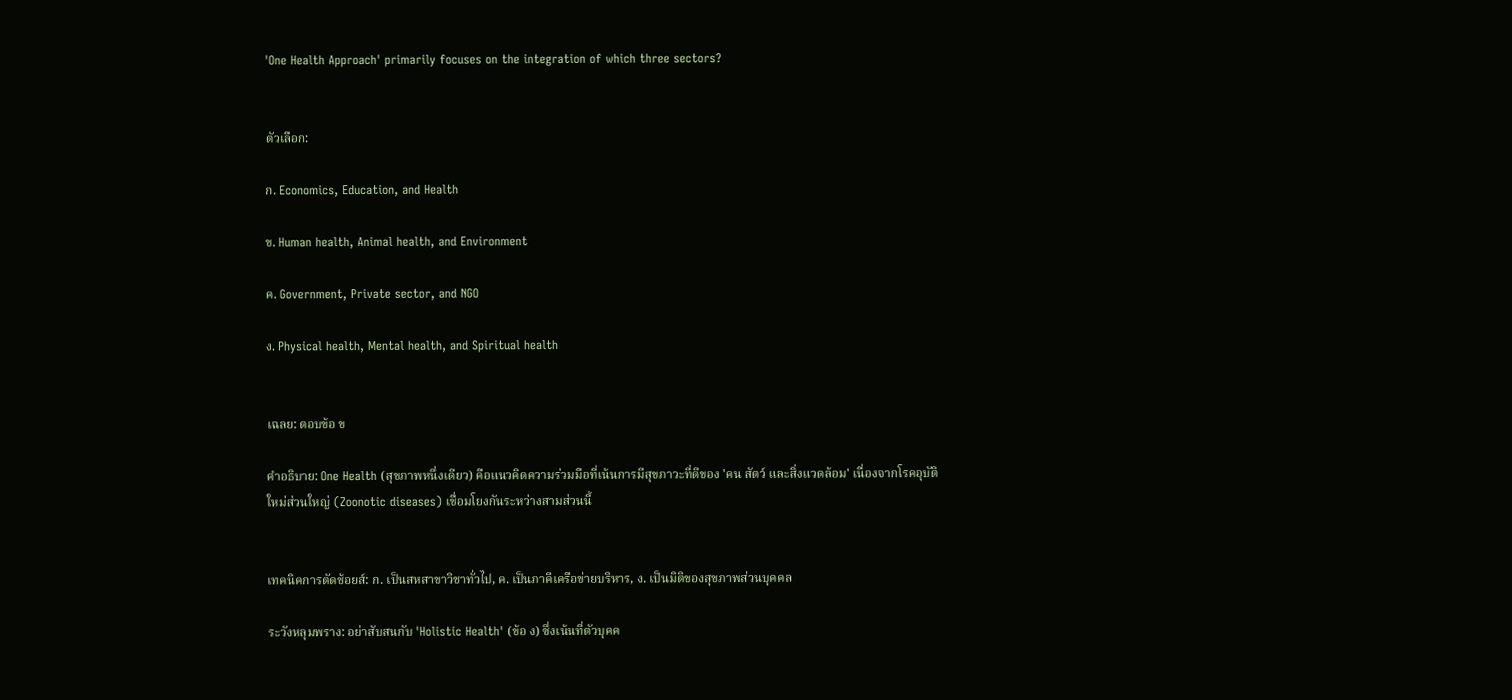'One Health Approach' primarily focuses on the integration of which three sectors?


ตัวเลือก:

ก. Economics, Education, and Health

ข. Human health, Animal health, and Environment

ค. Government, Private sector, and NGO

ง. Physical health, Mental health, and Spiritual health


เฉลย: ตอบข้อ ข

คำอธิบาย: One Health (สุขภาพหนึ่งเดียว) คือแนวคิดความร่วมมือที่เน้นการมีสุขภาวะที่ดีของ 'คน สัตว์ และสิ่งแวดล้อม' เนื่องจากโรคอุบัติใหม่ส่วนใหญ่ (Zoonotic diseases) เชื่อมโยงกันระหว่างสามส่วนนี้


เทคนิคการตัดช้อยส์: ก. เป็นสหสาขาวิชาทั่วไป, ค. เป็นภาคีเครือข่ายบริหาร, ง. เป็นมิติของสุขภาพส่วนบุคคล

ระวังหลุมพราง: อย่าสับสนกับ 'Holistic Health' (ข้อ ง) ซึ่งเน้นที่ตัวบุคค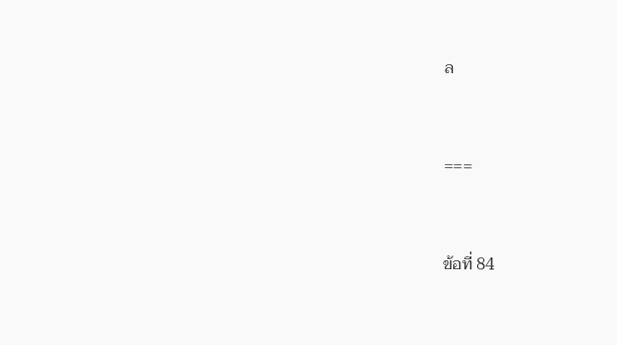ล


===


ข้อที่ 84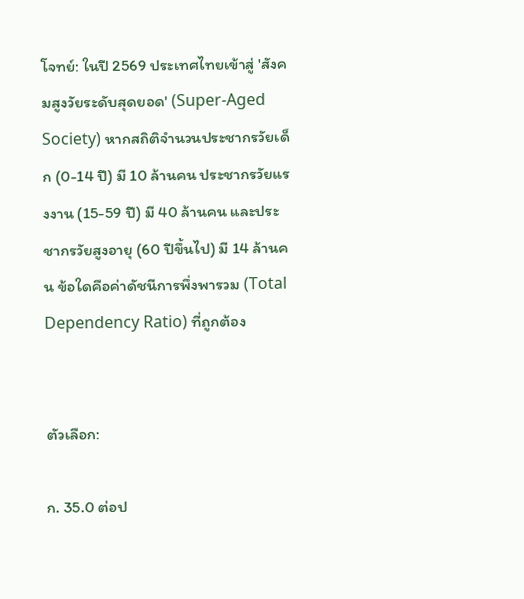โจทย์: ในปี 2569 ประเทศไทยเข้าสู่ 'สังคมสูงวัยระดับสุดยอด' (Super-Aged Society) หากสถิติจำนวนประชากรวัยเด็ก (0-14 ปี) มี 10 ล้านคน ประชากรวัยแรงงาน (15-59 ปี) มี 40 ล้านคน และประชากรวัยสูงอายุ (60 ปีขึ้นไป) มี 14 ล้านคน ข้อใดคือค่าดัชนีการพึ่งพารวม (Total Dependency Ratio) ที่ถูกต้อง


ตัวเลือก:

ก. 35.0 ต่อป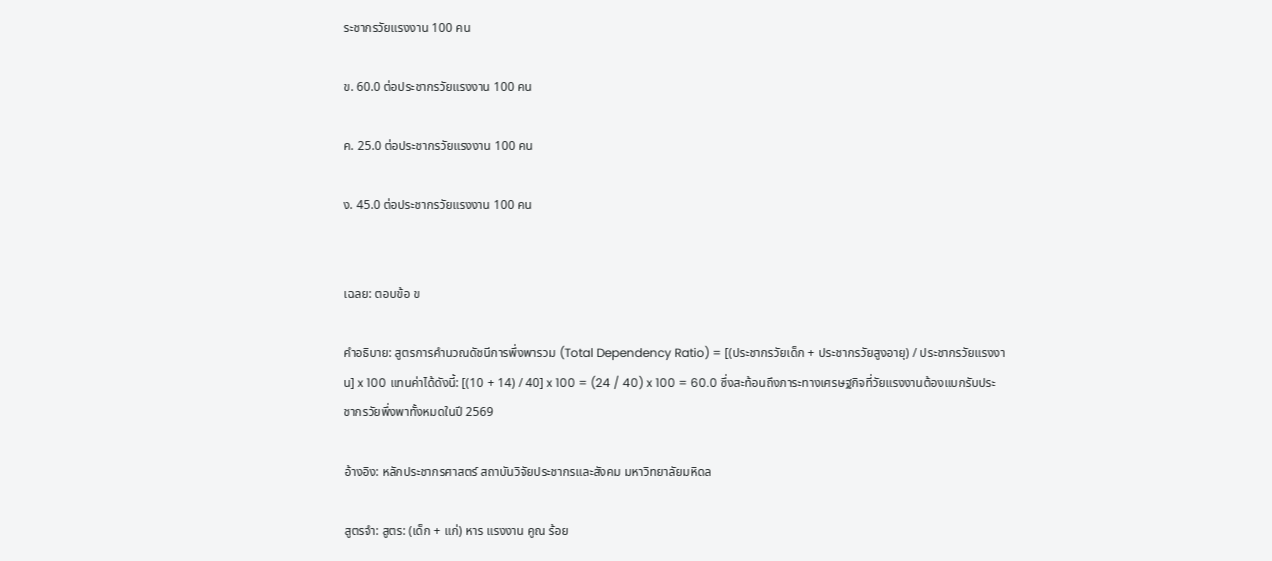ระชากรวัยแรงงาน 100 คน

ข. 60.0 ต่อประชากรวัยแรงงาน 100 คน

ค. 25.0 ต่อประชากรวัยแรงงาน 100 คน

ง. 45.0 ต่อประชากรวัยแรงงาน 100 คน


เฉลย: ตอบข้อ ข

คำอธิบาย: สูตรการคำนวณดัชนีการพึ่งพารวม (Total Dependency Ratio) = [(ประชากรวัยเด็ก + ประชากรวัยสูงอายุ) / ประชากรวัยแรงงาน] x 100 แทนค่าได้ดังนี้: [(10 + 14) / 40] x 100 = (24 / 40) x 100 = 60.0 ซึ่งสะท้อนถึงภาระทางเศรษฐกิจที่วัยแรงงานต้องแบกรับประชากรวัยพึ่งพาทั้งหมดในปี 2569

อ้างอิง: หลักประชากรศาสตร์ สถาบันวิจัยประชากรและสังคม มหาวิทยาลัยมหิดล

สูตรจำ: สูตร: (เด็ก + แก่) หาร แรงงาน คูณ ร้อย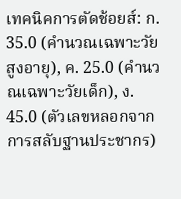เทคนิคการตัดช้อยส์: ก. 35.0 (คำนวณเฉพาะวัยสูงอายุ), ค. 25.0 (คำนวณเฉพาะวัยเด็ก), ง. 45.0 (ตัวเลขหลอกจากการสลับฐานประชากร)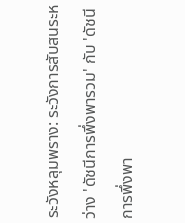ระวังหลุมพราง: ระวังการสับสนระหว่าง 'ดัชนีการพึ่งพารวม' กับ 'ดัชนีการพึ่งพา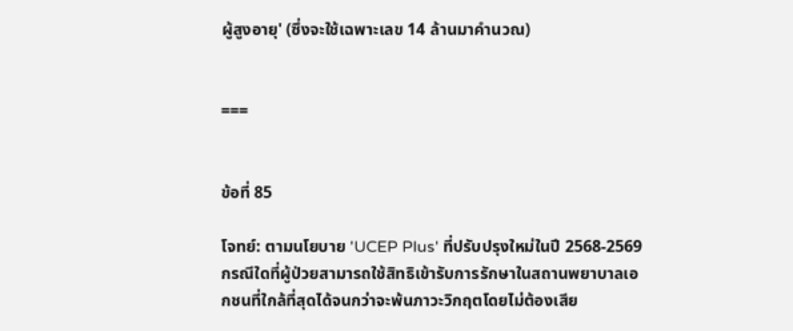ผู้สูงอายุ' (ซึ่งจะใช้เฉพาะเลข 14 ล้านมาคำนวณ)


===


ข้อที่ 85

โจทย์: ตามนโยบาย 'UCEP Plus' ที่ปรับปรุงใหม่ในปี 2568-2569 กรณีใดที่ผู้ป่วยสามารถใช้สิทธิเข้ารับการรักษาในสถานพยาบาลเอกชนที่ใกล้ที่สุดได้จนกว่าจะพ้นภาวะวิกฤตโดยไม่ต้องเสีย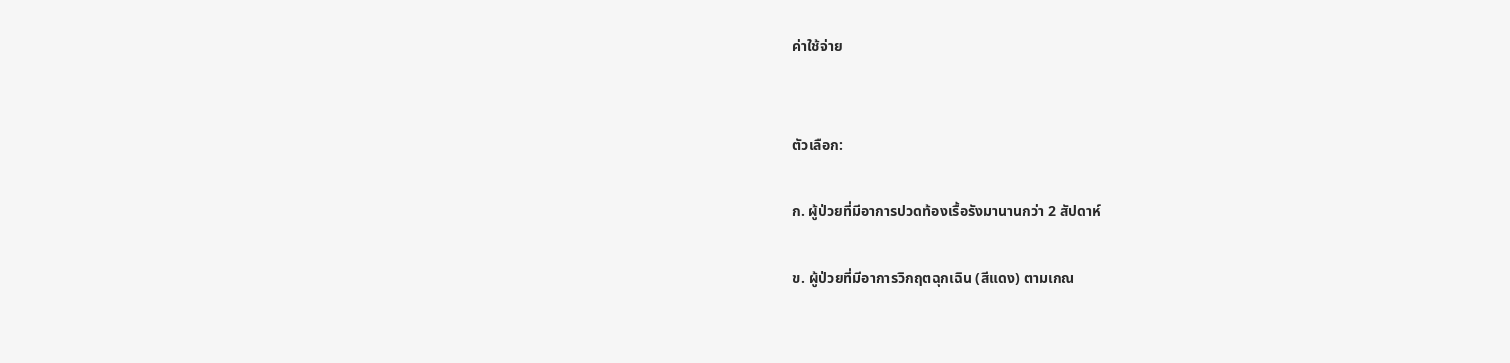ค่าใช้จ่าย


ตัวเลือก:

ก. ผู้ป่วยที่มีอาการปวดท้องเรื้อรังมานานกว่า 2 สัปดาห์

ข. ผู้ป่วยที่มีอาการวิกฤตฉุกเฉิน (สีแดง) ตามเกณ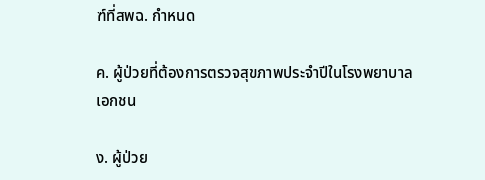ฑ์ที่สพฉ. กำหนด

ค. ผู้ป่วยที่ต้องการตรวจสุขภาพประจำปีในโรงพยาบาลเอกชน

ง. ผู้ป่วย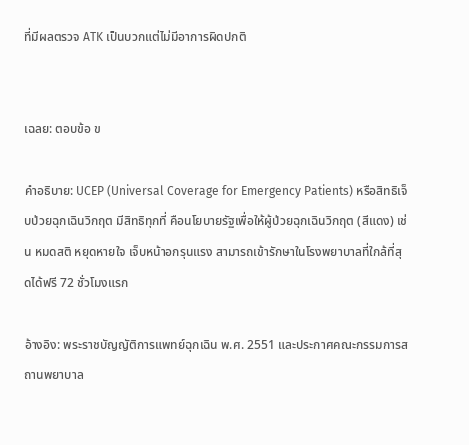ที่มีผลตรวจ ATK เป็นบวกแต่ไม่มีอาการผิดปกติ


เฉลย: ตอบข้อ ข

คำอธิบาย: UCEP (Universal Coverage for Emergency Patients) หรือสิทธิเจ็บป่วยฉุกเฉินวิกฤต มีสิทธิทุกที่ คือนโยบายรัฐเพื่อให้ผู้ป่วยฉุกเฉินวิกฤต (สีแดง) เช่น หมดสติ หยุดหายใจ เจ็บหน้าอกรุนแรง สามารถเข้ารักษาในโรงพยาบาลที่ใกล้ที่สุดได้ฟรี 72 ชั่วโมงแรก

อ้างอิง: พระราชบัญญัติการแพทย์ฉุกเฉิน พ.ศ. 2551 และประกาศคณะกรรมการสถานพยาบาล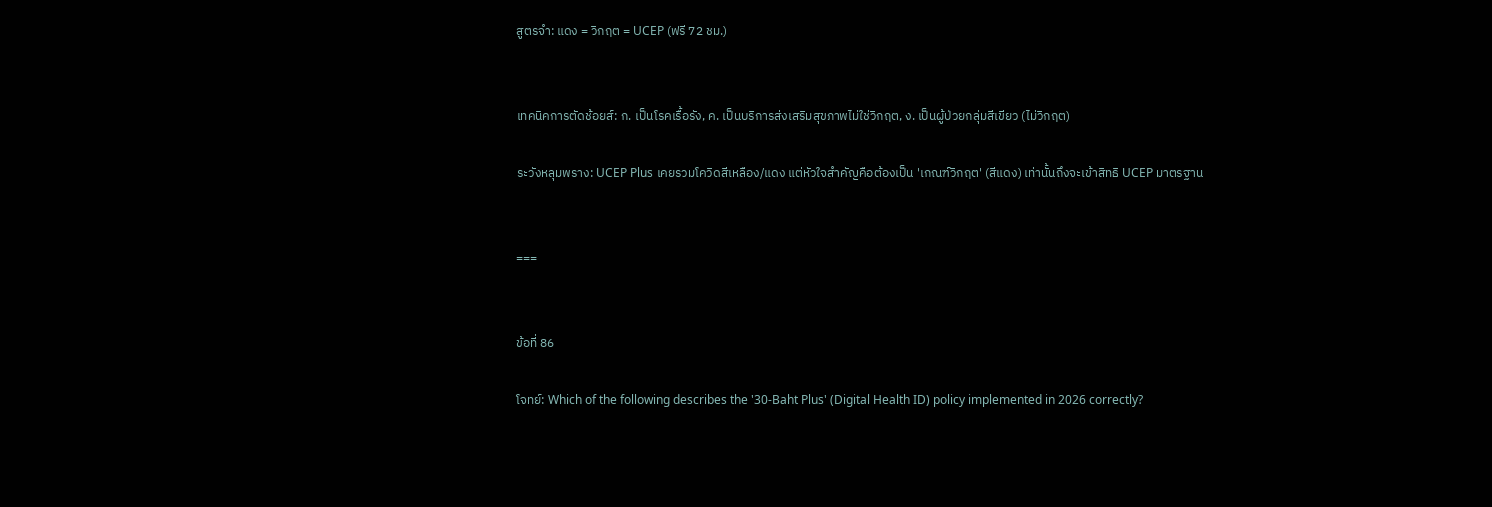สูตรจำ: แดง = วิกฤต = UCEP (ฟรี 72 ชม.)


เทคนิคการตัดช้อยส์: ก. เป็นโรคเรื้อรัง, ค. เป็นบริการส่งเสริมสุขภาพไม่ใช่วิกฤต, ง. เป็นผู้ป่วยกลุ่มสีเขียว (ไม่วิกฤต)

ระวังหลุมพราง: UCEP Plus เคยรวมโควิดสีเหลือง/แดง แต่หัวใจสำคัญคือต้องเป็น 'เกณฑ์วิกฤต' (สีแดง) เท่านั้นถึงจะเข้าสิทธิ UCEP มาตรฐาน


===


ข้อที่ 86

โจทย์: Which of the following describes the '30-Baht Plus' (Digital Health ID) policy implemented in 2026 correctly?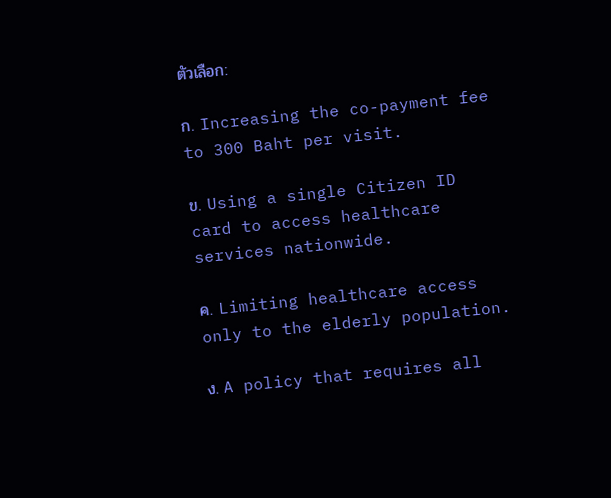ตัวเลือก:

ก. Increasing the co-payment fee to 300 Baht per visit.

ข. Using a single Citizen ID card to access healthcare services nationwide.

ค. Limiting healthcare access only to the elderly population.

ง. A policy that requires all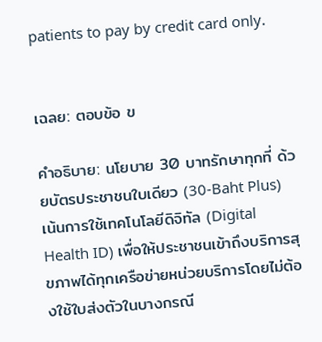patients to pay by credit card only.


เฉลย: ตอบข้อ ข

คำอธิบาย: นโยบาย 30 บาทรักษาทุกที่ ด้วยบัตรประชาชนใบเดียว (30-Baht Plus) เน้นการใช้เทคโนโลยีดิจิทัล (Digital Health ID) เพื่อให้ประชาชนเข้าถึงบริการสุขภาพได้ทุกเครือข่ายหน่วยบริการโดยไม่ต้องใช้ใบส่งตัวในบางกรณี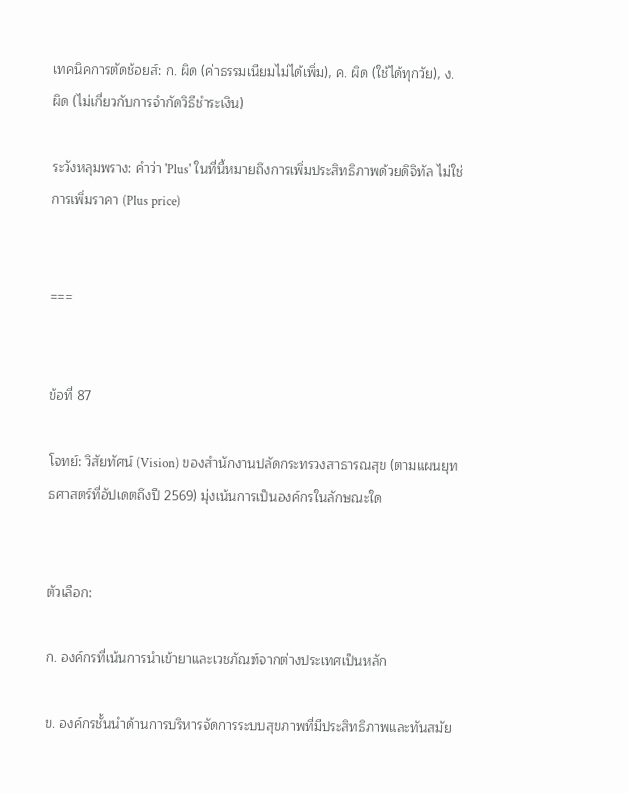เทคนิคการตัดช้อยส์: ก. ผิด (ค่าธรรมเนียมไม่ได้เพิ่ม), ค. ผิด (ใช้ได้ทุกวัย), ง. ผิด (ไม่เกี่ยวกับการจำกัดวิธีชำระเงิน)

ระวังหลุมพราง: คำว่า 'Plus' ในที่นี้หมายถึงการเพิ่มประสิทธิภาพด้วยดิจิทัล ไม่ใช่การเพิ่มราคา (Plus price)


===


ข้อที่ 87

โจทย์: วิสัยทัศน์ (Vision) ของสำนักงานปลัดกระทรวงสาธารณสุข (ตามแผนยุทธศาสตร์ที่อัปเดตถึงปี 2569) มุ่งเน้นการเป็นองค์กรในลักษณะใด


ตัวเลือก:

ก. องค์กรที่เน้นการนำเข้ายาและเวชภัณฑ์จากต่างประเทศเป็นหลัก

ข. องค์กรชั้นนำด้านการบริหารจัดการระบบสุขภาพที่มีประสิทธิภาพและทันสมัย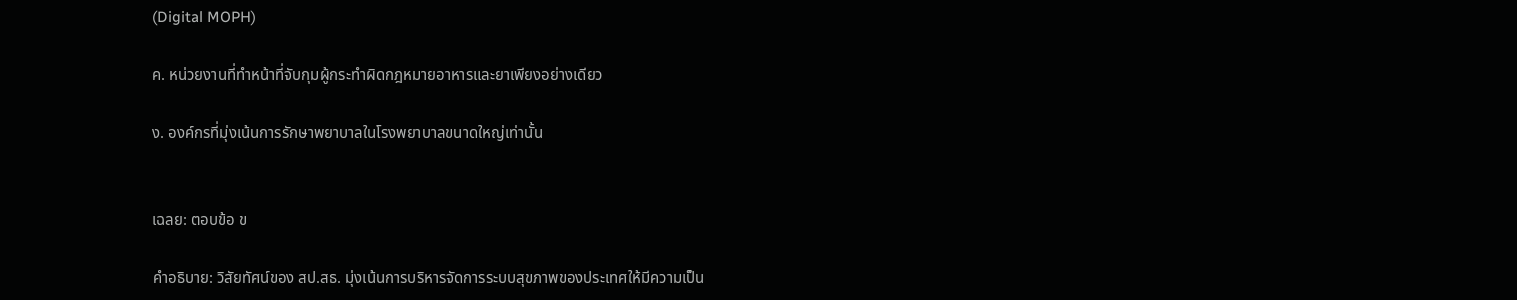(Digital MOPH)

ค. หน่วยงานที่ทำหน้าที่จับกุมผู้กระทำผิดกฎหมายอาหารและยาเพียงอย่างเดียว

ง. องค์กรที่มุ่งเน้นการรักษาพยาบาลในโรงพยาบาลขนาดใหญ่เท่านั้น


เฉลย: ตอบข้อ ข

คำอธิบาย: วิสัยทัศน์ของ สป.สธ. มุ่งเน้นการบริหารจัดการระบบสุขภาพของประเทศให้มีความเป็น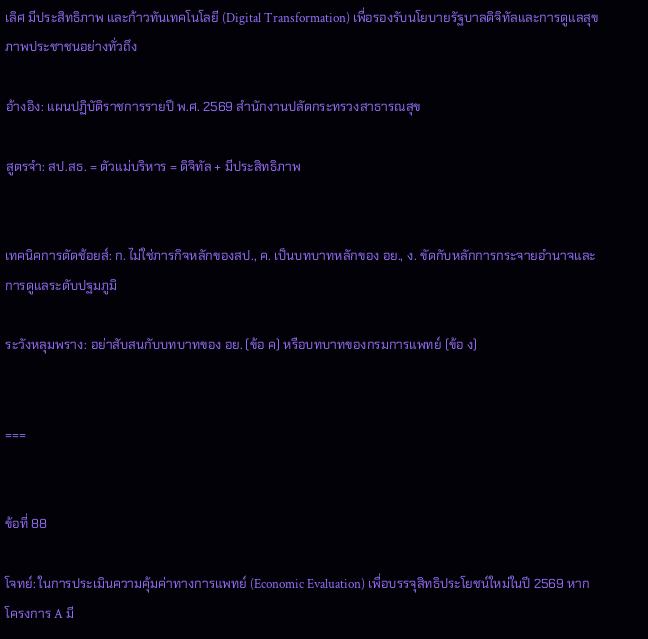เลิศ มีประสิทธิภาพ และก้าวทันเทคโนโลยี (Digital Transformation) เพื่อรองรับนโยบายรัฐบาลดิจิทัลและการดูแลสุขภาพประชาชนอย่างทั่วถึง

อ้างอิง: แผนปฏิบัติราชการรายปี พ.ศ. 2569 สำนักงานปลัดกระทรวงสาธารณสุข

สูตรจำ: สป.สธ. = ตัวแม่บริหาร = ดิจิทัล + มีประสิทธิภาพ


เทคนิคการตัดช้อยส์: ก. ไม่ใช่ภารกิจหลักของสป., ค. เป็นบทบาทหลักของ อย., ง. ขัดกับหลักการกระจายอำนาจและการดูแลระดับปฐมภูมิ

ระวังหลุมพราง: อย่าสับสนกับบทบาทของ อย. (ข้อ ค) หรือบทบาทของกรมการแพทย์ (ข้อ ง)


===


ข้อที่ 88

โจทย์: ในการประเมินความคุ้มค่าทางการแพทย์ (Economic Evaluation) เพื่อบรรจุสิทธิประโยชน์ใหม่ในปี 2569 หากโครงการ A มี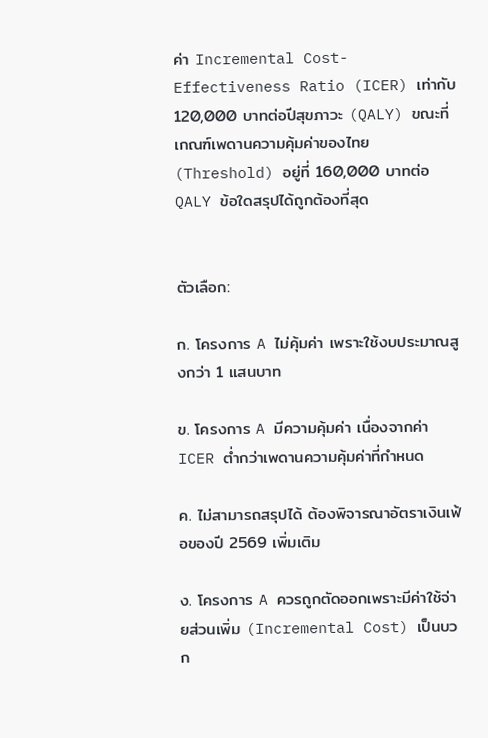ค่า Incremental Cost-Effectiveness Ratio (ICER) เท่ากับ 120,000 บาทต่อปีสุขภาวะ (QALY) ขณะที่เกณฑ์เพดานความคุ้มค่าของไทย (Threshold) อยู่ที่ 160,000 บาทต่อ QALY ข้อใดสรุปได้ถูกต้องที่สุด


ตัวเลือก:

ก. โครงการ A ไม่คุ้มค่า เพราะใช้งบประมาณสูงกว่า 1 แสนบาท

ข. โครงการ A มีความคุ้มค่า เนื่องจากค่า ICER ต่ำกว่าเพดานความคุ้มค่าที่กำหนด

ค. ไม่สามารถสรุปได้ ต้องพิจารณาอัตราเงินเฟ้อของปี 2569 เพิ่มเติม

ง. โครงการ A ควรถูกตัดออกเพราะมีค่าใช้จ่ายส่วนเพิ่ม (Incremental Cost) เป็นบวก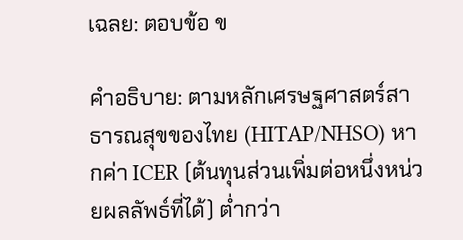เฉลย: ตอบข้อ ข

คำอธิบาย: ตามหลักเศรษฐศาสตร์สาธารณสุขของไทย (HITAP/NHSO) หากค่า ICER (ต้นทุนส่วนเพิ่มต่อหนึ่งหน่วยผลลัพธ์ที่ได้) ต่ำกว่า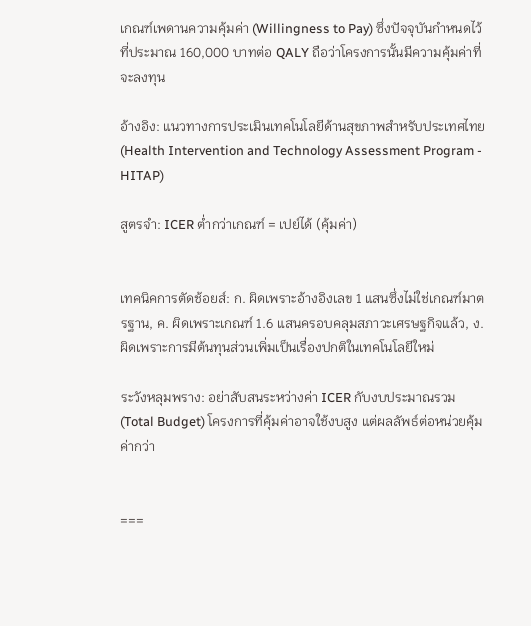เกณฑ์เพดานความคุ้มค่า (Willingness to Pay) ซึ่งปัจจุบันกำหนดไว้ที่ประมาณ 160,000 บาทต่อ QALY ถือว่าโครงการนั้นมีความคุ้มค่าที่จะลงทุน

อ้างอิง: แนวทางการประเมินเทคโนโลยีด้านสุขภาพสำหรับประเทศไทย (Health Intervention and Technology Assessment Program - HITAP)

สูตรจำ: ICER ต่ำกว่าเกณฑ์ = เปย์ได้ (คุ้มค่า)


เทคนิคการตัดช้อยส์: ก. ผิดเพราะอ้างอิงเลข 1 แสนซึ่งไม่ใช่เกณฑ์มาตรฐาน, ค. ผิดเพราะเกณฑ์ 1.6 แสนครอบคลุมสภาวะเศรษฐกิจแล้ว, ง. ผิดเพราะการมีต้นทุนส่วนเพิ่มเป็นเรื่องปกติในเทคโนโลยีใหม่

ระวังหลุมพราง: อย่าสับสนระหว่างค่า ICER กับงบประมาณรวม (Total Budget) โครงการที่คุ้มค่าอาจใช้งบสูง แต่ผลลัพธ์ต่อหน่วยคุ้มค่ากว่า


===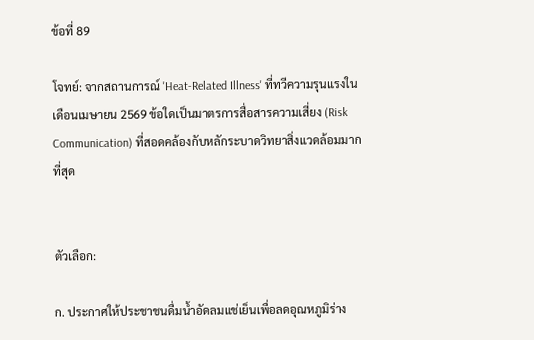ข้อที่ 89

โจทย์: จากสถานการณ์ 'Heat-Related Illness' ที่ทวีความรุนแรงในเดือนเมษายน 2569 ข้อใดเป็นมาตรการสื่อสารความเสี่ยง (Risk Communication) ที่สอดคล้องกับหลักระบาดวิทยาสิ่งแวดล้อมมากที่สุด


ตัวเลือก:

ก. ประกาศให้ประชาชนดื่มน้ำอัดลมแช่เย็นเพื่อลดอุณหภูมิร่าง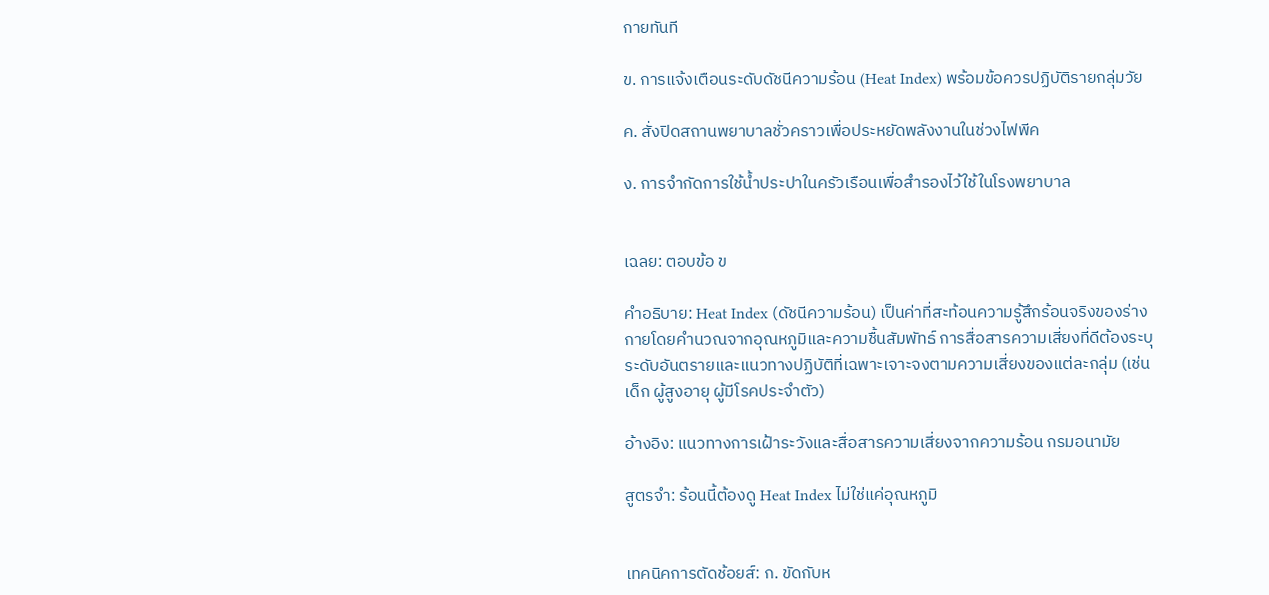กายทันที

ข. การแจ้งเตือนระดับดัชนีความร้อน (Heat Index) พร้อมข้อควรปฏิบัติรายกลุ่มวัย

ค. สั่งปิดสถานพยาบาลชั่วคราวเพื่อประหยัดพลังงานในช่วงไฟพีค

ง. การจำกัดการใช้น้ำประปาในครัวเรือนเพื่อสำรองไว้ใช้ในโรงพยาบาล


เฉลย: ตอบข้อ ข

คำอธิบาย: Heat Index (ดัชนีความร้อน) เป็นค่าที่สะท้อนความรู้สึกร้อนจริงของร่างกายโดยคำนวณจากอุณหภูมิและความชื้นสัมพัทธ์ การสื่อสารความเสี่ยงที่ดีต้องระบุระดับอันตรายและแนวทางปฏิบัติที่เฉพาะเจาะจงตามความเสี่ยงของแต่ละกลุ่ม (เช่น เด็ก ผู้สูงอายุ ผู้มีโรคประจำตัว)

อ้างอิง: แนวทางการเฝ้าระวังและสื่อสารความเสี่ยงจากความร้อน กรมอนามัย

สูตรจำ: ร้อนนี้ต้องดู Heat Index ไม่ใช่แค่อุณหภูมิ


เทคนิคการตัดช้อยส์: ก. ขัดกับห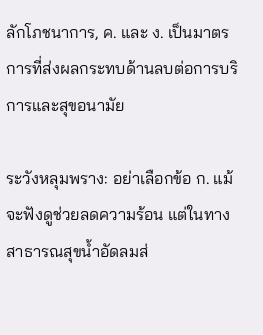ลักโภชนาการ, ค. และ ง. เป็นมาตรการที่ส่งผลกระทบด้านลบต่อการบริการและสุขอนามัย

ระวังหลุมพราง: อย่าเลือกข้อ ก. แม้จะฟังดูช่วยลดความร้อน แต่ในทางสาธารณสุขน้ำอัดลมส่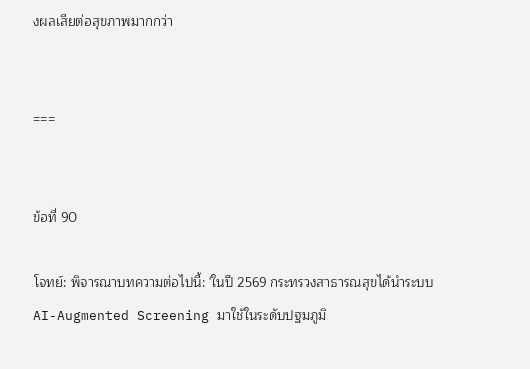งผลเสียต่อสุขภาพมากกว่า


===


ข้อที่ 90

โจทย์: พิจารณาบทความต่อไปนี้: 'ในปี 2569 กระทรวงสาธารณสุขได้นำระบบ AI-Augmented Screening มาใช้ในระดับปฐมภูมิ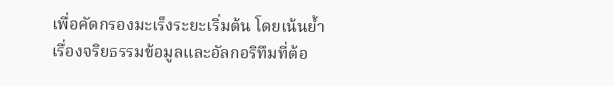เพื่อคัดกรองมะเร็งระยะเริ่มต้น โดยเน้นย้ำเรื่องจริยธรรมข้อมูลและอัลกอริทึมที่ต้อ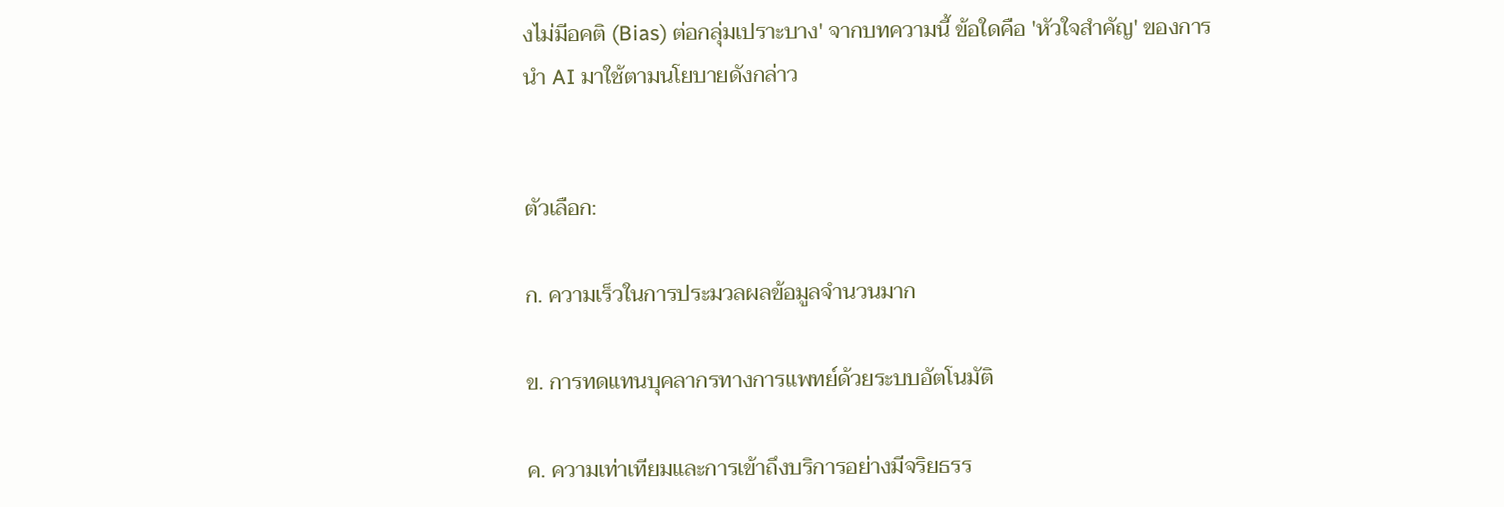งไม่มีอคติ (Bias) ต่อกลุ่มเปราะบาง' จากบทความนี้ ข้อใดคือ 'หัวใจสำคัญ' ของการนำ AI มาใช้ตามนโยบายดังกล่าว


ตัวเลือก:

ก. ความเร็วในการประมวลผลข้อมูลจำนวนมาก

ข. การทดแทนบุคลากรทางการแพทย์ด้วยระบบอัตโนมัติ

ค. ความเท่าเทียมและการเข้าถึงบริการอย่างมีจริยธรร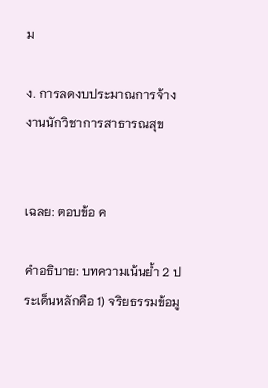ม

ง. การลดงบประมาณการจ้างงานนักวิชาการสาธารณสุข


เฉลย: ตอบข้อ ค

คำอธิบาย: บทความเน้นย้ำ 2 ประเด็นหลักคือ 1) จริยธรรมข้อมู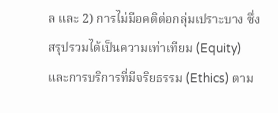ล และ 2) การไม่มีอคติต่อกลุ่มเปราะบาง ซึ่งสรุปรวมได้เป็นความเท่าเทียม (Equity) และการบริการที่มีจริยธรรม (Ethics) ตาม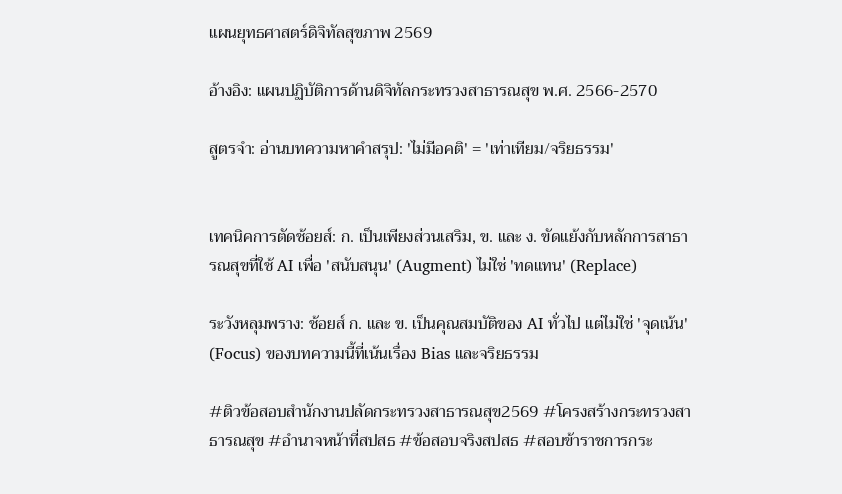แผนยุทธศาสตร์ดิจิทัลสุขภาพ 2569

อ้างอิง: แผนปฏิบัติการด้านดิจิทัลกระทรวงสาธารณสุข พ.ศ. 2566-2570

สูตรจำ: อ่านบทความหาคำสรุป: 'ไม่มีอคติ' = 'เท่าเทียม/จริยธรรม'


เทคนิคการตัดช้อยส์: ก. เป็นเพียงส่วนเสริม, ข. และ ง. ขัดแย้งกับหลักการสาธารณสุขที่ใช้ AI เพื่อ 'สนับสนุน' (Augment) ไม่ใช่ 'ทดแทน' (Replace)

ระวังหลุมพราง: ช้อยส์ ก. และ ข. เป็นคุณสมบัติของ AI ทั่วไป แต่ไม่ใช่ 'จุดเน้น' (Focus) ของบทความนี้ที่เน้นเรื่อง Bias และจริยธรรม

#ติวข้อสอบสำนักงานปลัดกระทรวงสาธารณสุข2569 #โครงสร้างกระทรวงสาธารณสุข #อำนาจหน้าที่สปสธ #ข้อสอบจริงสปสธ #สอบข้าราชการกระ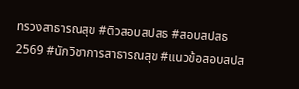ทรวงสาธารณสุข #ติวสอบสปสธ #สอบสปสธ2569 #นักวิชาการสาธารณสุข #แนวข้อสอบสปส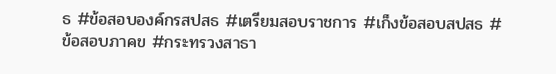ธ #ข้อสอบองค์กรสปสธ #เตรียมสอบราชการ #เก็งข้อสอบสปสธ #ข้อสอบภาคข #กระทรวงสาธา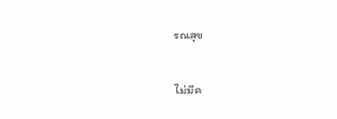รณสุข

ไม่มีค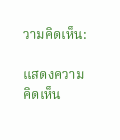วามคิดเห็น:

แสดงความคิดเห็น